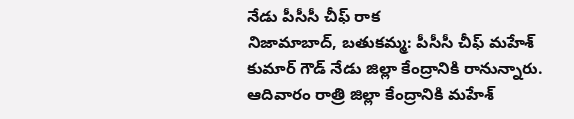నేడు పీసీసీ చీఫ్ రాక
నిజామాబాద్, బతుకమ్మ: పీసీసీ చీఫ్ మహేశ్ కుమార్ గౌడ్ నేడు జిల్లా కేంద్రానికి రానున్నారు. ఆదివారం రాత్రి జిల్లా కేంద్రానికి మహేశ్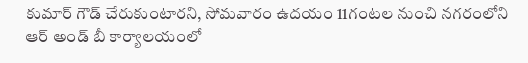కుమార్ గౌడ్ చేరుకుంటారని, సోమవారం ఉదయం 11గంటల నుంచి నగరంలోని ఆర్ అండ్ బీ కార్యాలయంలో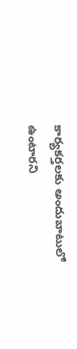కార్యకర్తలకు అందుబాటులో ఉంటారని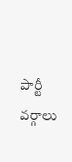పార్టీ వర్గాలు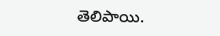తెలిపాయి.